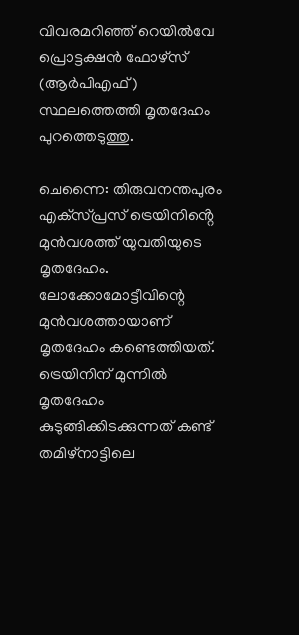വിവരമറിഞ്ഞ് റെയിൽവേ പ്രൊട്ടക്ഷൻ ഫോഴ്‌സ് (ആർപിഎഫ്) സ്ഥലത്തെത്തി മൃതദേഹം പുറത്തെടുത്തു.

ചെന്നൈ: തിരുവനന്തപുരം എക്‌സ്പ്രസ് ട്രെയിനിൻ്റെ മുൻവശത്ത് യുവതിയുടെ മൃതദേഹം. ലോക്കോമോട്ടീവിന്റെ മുൻവശത്തായാണ് മൃതദേഹം കണ്ടെത്തിയത്. ട്രെയിനിന് മുന്നിൽ മൃതദേഹം കുടുങ്ങിക്കിടക്കുന്നത് കണ്ട് തമിഴ്‌നാട്ടിലെ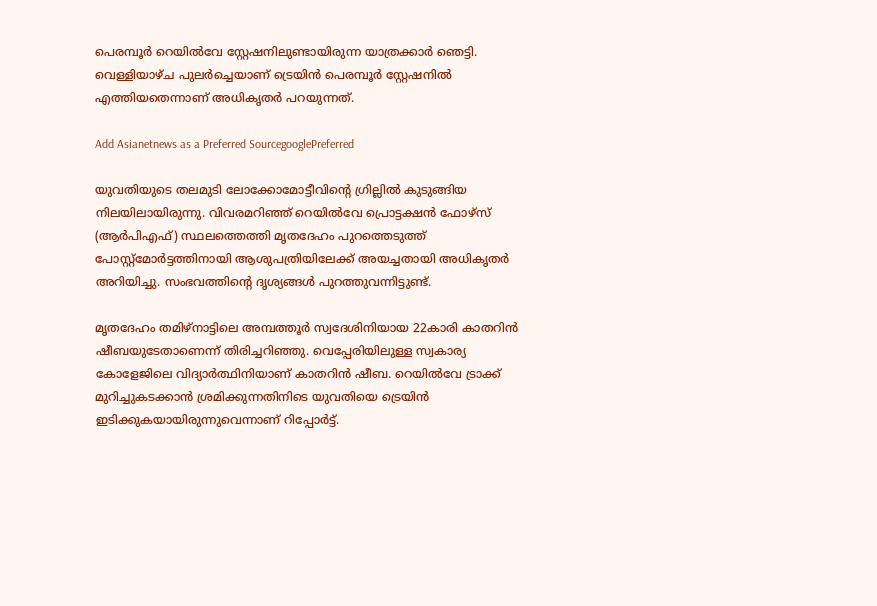പെരമ്പൂർ റെയിൽവേ സ്റ്റേഷനിലുണ്ടായിരുന്ന യാത്രക്കാർ ഞെട്ടി. വെള്ളിയാഴ്ച പുലർച്ചെയാണ് ട്രെയിൻ പെരമ്പൂർ സ്റ്റേഷനിൽ എത്തിയതെന്നാണ് അധികൃതർ പറയുന്നത്.

Add Asianetnews as a Preferred SourcegooglePreferred

യുവതിയുടെ തലമുടി ലോക്കോമോട്ടീവിന്റെ ഗ്രില്ലിൽ കുടുങ്ങിയ നിലയിലായിരുന്നു. വിവരമറിഞ്ഞ് റെയിൽവേ പ്രൊട്ടക്ഷൻ ഫോഴ്‌സ് (ആർപിഎഫ്) സ്ഥലത്തെത്തി മൃതദേഹം പുറത്തെടുത്ത് പോസ്റ്റ്‌മോർട്ടത്തിനായി ആശുപത്രിയിലേക്ക് അയച്ചതായി അധികൃതർ അറിയിച്ചു. സംഭവത്തിന്റെ ദൃശ്യങ്ങൾ പുറത്തുവന്നിട്ടുണ്ട്.

മൃതദേഹം തമിഴ്‌നാട്ടിലെ അമ്പത്തൂർ സ്വദേശിനിയായ 22കാരി കാതറിൻ ഷീബയുടേതാണെന്ന് തിരിച്ചറിഞ്ഞു. വെപ്പേരിയിലുള്ള സ്വകാര്യ കോളേജിലെ വിദ്യാർത്ഥിനിയാണ് കാതറിൻ ഷീബ. റെയിൽവേ ട്രാക്ക് മുറിച്ചുകടക്കാൻ ശ്രമിക്കുന്നതിനിടെ യുവതിയെ ട്രെയിൻ ഇടിക്കുകയായിരുന്നുവെന്നാണ് റിപ്പോർട്ട്.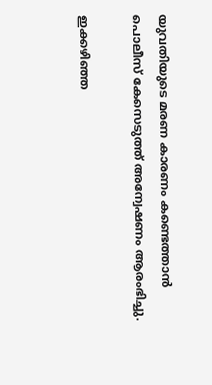യുവതിയുടെ മരണ കാരണം കണ്ടെത്താൻ പൊലീസ് കേസെടുത്ത് അന്വേഷണം ആരംഭിച്ചു.

ഇക്കഴിഞ്ഞ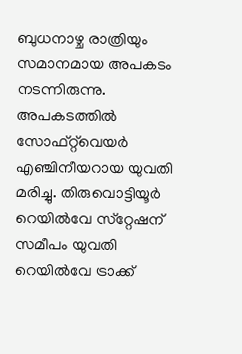ബുധനാഴ്ച രാത്രിയും സമാനമായ അപകടം നടന്നിരുന്നു. അപകടത്തിൽ സോഫ്റ്റ്‌വെയർ എഞ്ചിനീയറായ യുവതി മരിച്ചു. തിരുവൊട്ടിയൂർ റെയിൽവേ സ്‌റ്റേഷന് സമീപം യുവതി റെയിൽവേ ട്രാക്ക്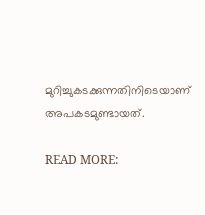മുറിച്ചുകടക്കുന്നതിനിടെയാണ് അപകടമുണ്ടായത്.

READ MORE: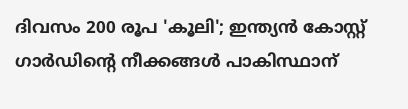ദിവസം 200 രൂപ 'കൂലി'; ഇന്ത്യൻ കോസ്റ്റ് ഗാർഡിന്റെ നീക്കങ്ങൾ പാകിസ്ഥാന്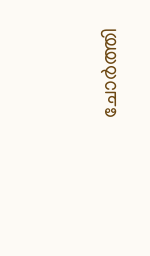ചോർത്തി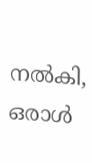നൽകി, ഒരാൾ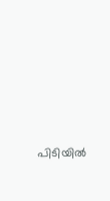പിടിയിൽ